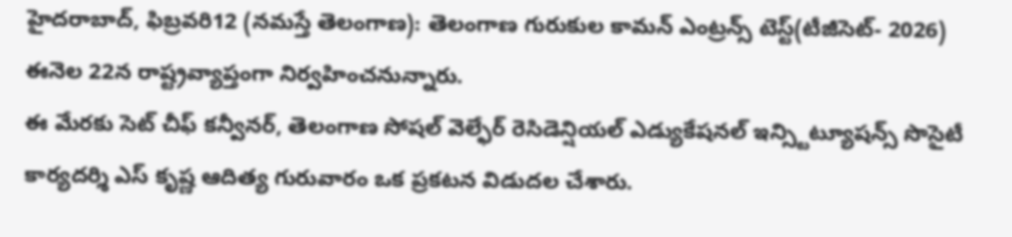హైదరాబాద్, ఫిబ్రవరి12 (నమస్తే తెలంగాణ): తెలంగాణ గురుకుల కామన్ ఎంట్రన్స్ టెస్ట్(టీజీసెట్- 2026) ఈనెల 22న రాష్ట్రవ్యాప్తంగా నిర్వహించనున్నారు.
ఈ మేరకు సెట్ చీఫ్ కన్వీనర్, తెలంగాణ సోషల్ వెల్ఫేర్ రెసిడెన్షియల్ ఎడ్యుకేషనల్ ఇన్స్టిట్యూషన్స్ సొసైటీ కార్యదర్శి ఎస్ కృష్ణ ఆదిత్య గురువారం ఒక ప్రకటన విడుదల చేశారు.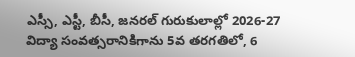ఎస్సీ, ఎస్టీ, బీసీ, జనరల్ గురుకులాల్లో 2026-27 విద్యా సంవత్సరానికిగాను 5వ తరగతిలో, 6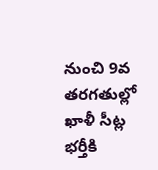నుంచి 9వ తరగతుల్లో ఖాళీ సీట్ల భర్తీకి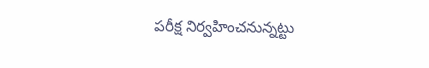పరీక్ష నిర్వహించనున్నట్టు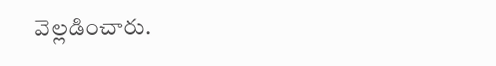వెల్లడించారు.